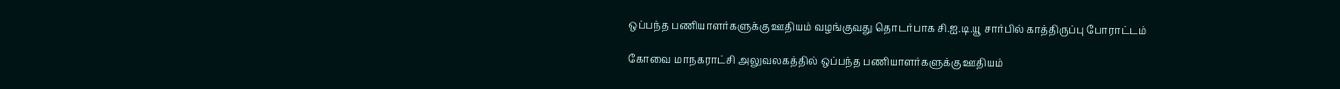ஒப்பந்த பணியாளர்களுக்கு ஊதியம் வழங்குவது தொடர்பாக சி.ஐ.டி.யூ சார்பில் காத்திருப்பு போராட்டம்

கோவை மாநகராட்சி அலுவலகத்தில் ஒப்பந்த பணியாளர்களுக்கு ஊதியம்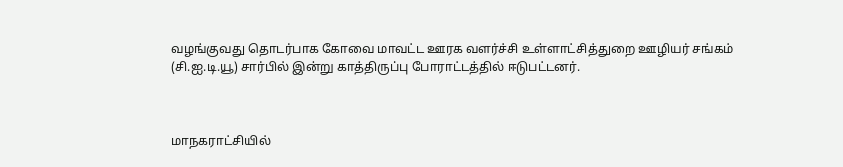வழங்குவது தொடர்பாக கோவை மாவட்ட ஊரக வளர்ச்சி உள்ளாட்சித்துறை ஊழியர் சங்கம் (சி.ஐ.டி.யூ) சார்பில் இன்று காத்திருப்பு போராட்டத்தில் ஈடுபட்டனர்.



மாநகராட்சியில்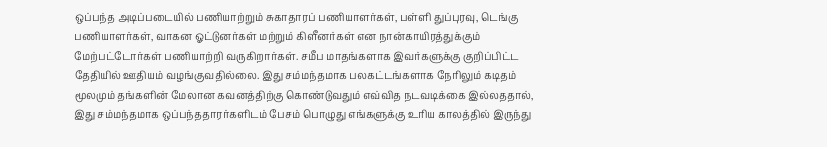ஒப்பந்த அடிப்படையில் பணியாற்றும் சுகாதாரப் பணியாளர்கள், பள்ளி துப்புரவு, டெங்கு பணியாளர்கள், வாகன ஓட்டுனர்கள் மற்றும் கிளீனர்கள் என நான்காயிரத்துக்கும் மேற்பட்டோர்கள் பணியாற்றி வருகிறார்கள். சமீப மாதங்களாக இவர்களுக்கு குறிப்பிட்ட தேதியில் ஊதியம் வழங்குவதில்லை. இது சம்மந்தமாக பலகட்டங்களாக நேரிலும் கடிதம் மூலமும் தங்களின் மேலான கவனத்திற்கு கொண்டுவதும் எவ்வித நடவடிக்கை இல்லததால், இது சம்மந்தமாக ஒப்பந்ததாரர்களிடம் பேசம் பொழுது எங்களுக்கு உரிய காலத்தில் இருந்து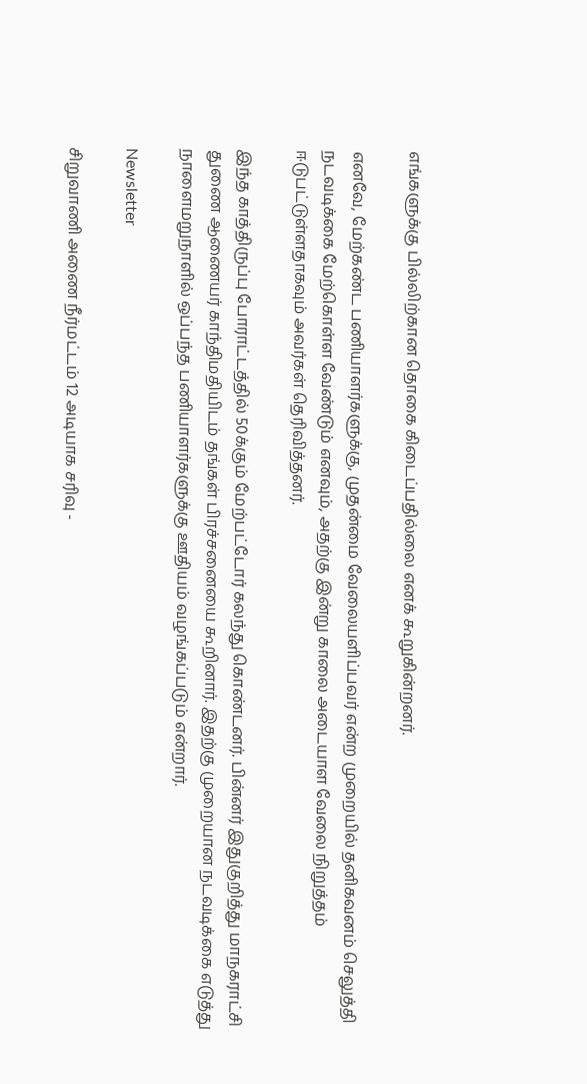எங்களுக்கு பில்லிற்கான தொகை கிடைப்பதில்லை எனக் கூறுகின்றனர்.

எனவே, மேற்கண்ட பணியாளர்களுக்கு, முதன்மை வேலையளிப்பவர் என்ற முறையில் தனிகவனம் செலுத்தி நடவடிக்கை மேற்கொள்ள வேண்டும் எனவும், அதற்கு இன்று காலை அடையாள வேலை நிறுத்தம் ஈடுபட்டுள்ளதாகவும் அவர்கள் தெரிவித்தனர்.

இந்த காத்திருப்பு போராட்டத்தில் 50க்கும் மேற்பட்டோர் கலந்து கொண்டனர். பின்னர் இதுகுறித்து மாநகராட்சி துணை ஆணையர் காந்திமதியிடம் தங்கள் பிரச்சனையை கூறினார். இதற்கு முறையான நடவடிக்கை எடுத்து நாளைமறுநாளில் ஒப்பந்த பணியாளர்களுக்கு ஊதியம் வழங்கப்படும் என்றார்.

Newsletter

சிறுவாணி அணை நீர்மட்டம் 12 அடியாக சரிவு -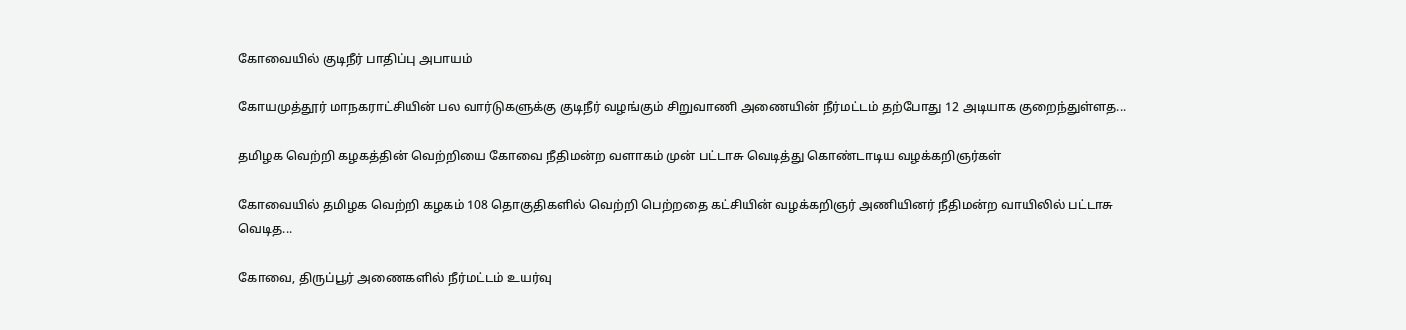கோவையில் குடிநீர் பாதிப்பு அபாயம்

கோயமுத்தூர் மாநகராட்சியின் பல வார்டுகளுக்கு குடிநீர் வழங்கும் சிறுவாணி அணையின் நீர்மட்டம் தற்போது 12 அடியாக குறைந்துள்ளத...

தமிழக வெற்றி கழகத்தின் வெற்றியை கோவை நீதிமன்ற வளாகம் முன் பட்டாசு வெடித்து கொண்டாடிய வழக்கறிஞர்கள்

கோவையில் தமிழக வெற்றி கழகம் 108 தொகுதிகளில் வெற்றி பெற்றதை கட்சியின் வழக்கறிஞர் அணியினர் நீதிமன்ற வாயிலில் பட்டாசு வெடித...

கோவை, திருப்பூர் அணைகளில் நீர்மட்டம் உயர்வு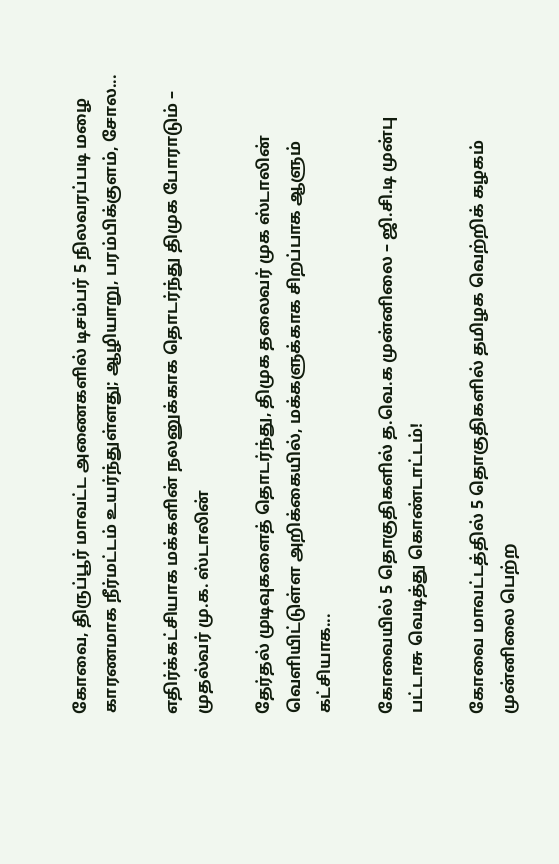கோவை, திருப்பூர் மாவட்ட அணைகளில் டிசம்பர் 5 நிலவரப்படி மழை காரணமாக நீர்மட்டம் உயர்ந்துள்ளது; ஆழியாறு, பரம்பிக்குளம், சோல...

எதிர்க்கட்சியாக மக்களின் நலனுக்காக தொடர்ந்து திமுக போராடும் – முதல்வர் மு.க. ஸ்டாலின்

தேர்தல் முடிவுகளைத் தொடர்ந்து, திமுக தலைவர் முக ஸ்டாலின்  வெளியிட்டுள்ள அறிக்கையில், மக்களுக்காக சிறப்பாக ஆளும் கட்சியாக...

கோவையில் 5 தொகுதிகளில் த.வெ.க முன்னிலை – ஜி.சி.டி முன்பு பட்டாசு வெடித்து கொண்டாட்டம்!

கோவை மாவட்டத்தில் 5 தொகுதிகளில் தமிழக வெற்றிக் கழகம் முன்னிலை பெற்ற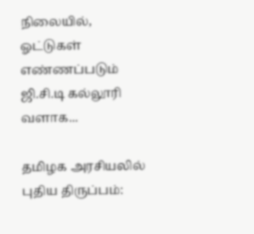நிலையில், ஓட்டுகள் எண்ணப்படும் ஜி.சி.டி கல்லூரி வளாக...

தமிழக அரசியலில் புதிய திருப்பம்: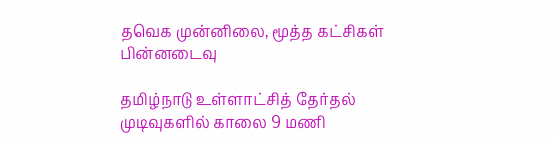தவெக முன்னிலை, மூத்த கட்சிகள் பின்னடைவு

தமிழ்நாடு உள்ளாட்சித் தேர்தல் முடிவுகளில் காலை 9 மணி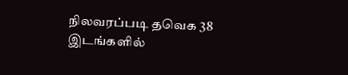நிலவரப்படி தவெக 38 இடங்களில்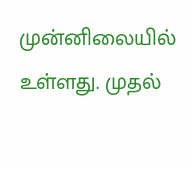முன்னிலையில் உள்ளது. முதல்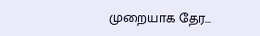முறையாக தேர...